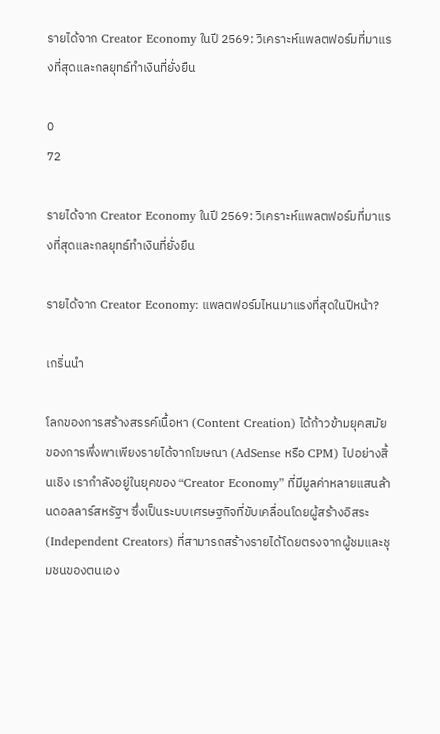รายได้จาก Creator Economy ในปี 2569: วิเคราะห์แพลตฟอร์มที่มาแรงที่สุดและกลยุทธ์ทำเงินที่ยั่งยืน

0
72

รายได้จาก Creator Economy ในปี 2569: วิเคราะห์แพลตฟอร์มที่มาแรงที่สุดและกลยุทธ์ทำเงินที่ยั่งยืน

รายได้จาก Creator Economy: แพลตฟอร์มไหนมาแรงที่สุดในปีหน้า?

เกริ่นนำ

โลกของการสร้างสรรค์เนื้อหา (Content Creation) ได้ก้าวข้ามยุคสมัยของการพึ่งพาเพียงรายได้จากโฆษณา (AdSense หรือ CPM) ไปอย่างสิ้นเชิง เรากำลังอยู่ในยุคของ “Creator Economy” ที่มีมูลค่าหลายแสนล้านดอลลาร์สหรัฐฯ ซึ่งเป็นระบบเศรษฐกิจที่ขับเคลื่อนโดยผู้สร้างอิสระ (Independent Creators) ที่สามารถสร้างรายได้โดยตรงจากผู้ชมและชุมชนของตนเอง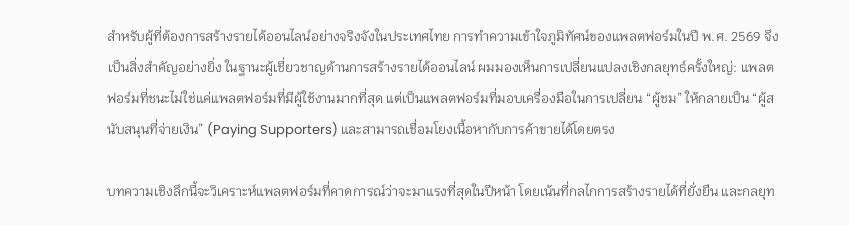สำหรับผู้ที่ต้องการสร้างรายได้ออนไลน์อย่างจริงจังในประเทศไทย การทำความเข้าใจภูมิทัศน์ของแพลตฟอร์มในปี พ.ศ. 2569 จึงเป็นสิ่งสำคัญอย่างยิ่ง ในฐานะผู้เชี่ยวชาญด้านการสร้างรายได้ออนไลน์ ผมมองเห็นการเปลี่ยนแปลงเชิงกลยุทธ์ครั้งใหญ่: แพลตฟอร์มที่ชนะไม่ใช่แค่แพลตฟอร์มที่มีผู้ใช้งานมากที่สุด แต่เป็นแพลตฟอร์มที่มอบเครื่องมือในการเปลี่ยน “ผู้ชม” ให้กลายเป็น “ผู้สนับสนุนที่จ่ายเงิน” (Paying Supporters) และสามารถเชื่อมโยงเนื้อหากับการค้าขายได้โดยตรง

บทความเชิงลึกนี้จะวิเคราะห์แพลตฟอร์มที่คาดการณ์ว่าจะมาแรงที่สุดในปีหน้า โดยเน้นที่กลไกการสร้างรายได้ที่ยั่งยืน และกลยุท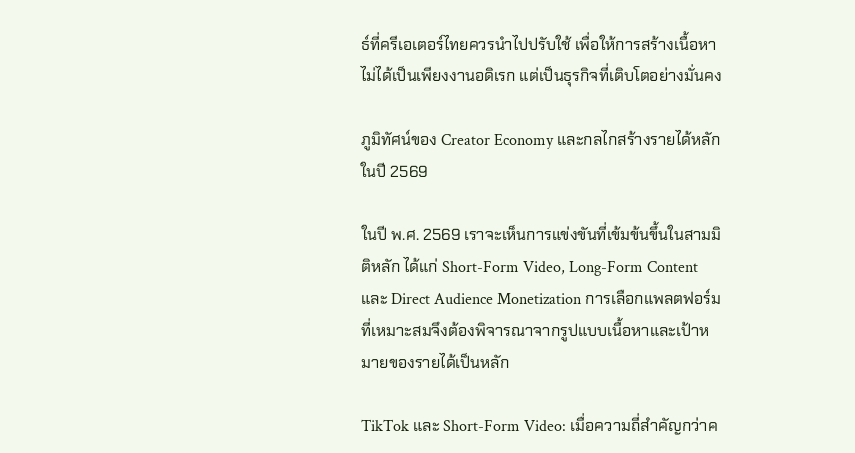ธ์ที่ครีเอเตอร์ไทยควรนำไปปรับใช้ เพื่อให้การสร้างเนื้อหาไม่ได้เป็นเพียงงานอดิเรก แต่เป็นธุรกิจที่เติบโตอย่างมั่นคง

ภูมิทัศน์ของ Creator Economy และกลไกสร้างรายได้หลักในปี 2569

ในปี พ.ศ. 2569 เราจะเห็นการแข่งขันที่เข้มข้นขึ้นในสามมิติหลัก ได้แก่ Short-Form Video, Long-Form Content และ Direct Audience Monetization การเลือกแพลตฟอร์มที่เหมาะสมจึงต้องพิจารณาจากรูปแบบเนื้อหาและเป้าหมายของรายได้เป็นหลัก

TikTok และ Short-Form Video: เมื่อความถี่สำคัญกว่าค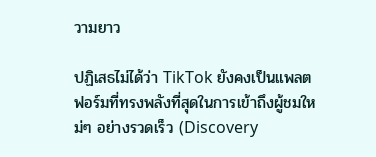วามยาว

ปฏิเสธไม่ได้ว่า TikTok ยังคงเป็นแพลตฟอร์มที่ทรงพลังที่สุดในการเข้าถึงผู้ชมใหม่ๆ อย่างรวดเร็ว (Discovery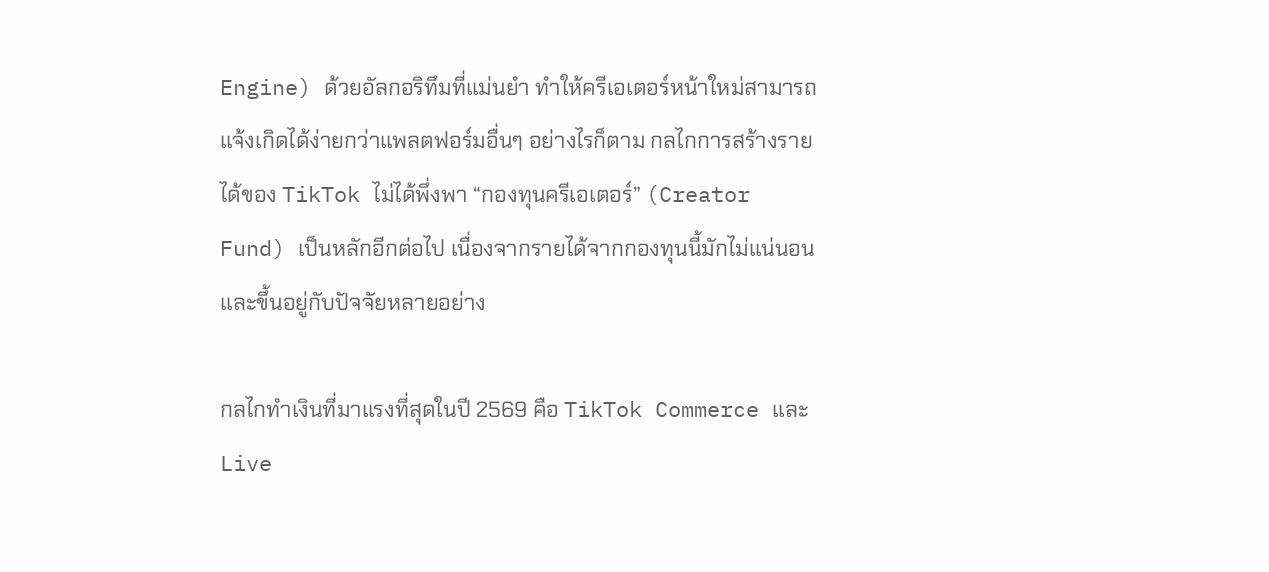Engine) ด้วยอัลกอริทึมที่แม่นยำ ทำให้ครีเอเตอร์หน้าใหม่สามารถแจ้งเกิดได้ง่ายกว่าแพลตฟอร์มอื่นๆ อย่างไรก็ตาม กลไกการสร้างรายได้ของ TikTok ไม่ได้พึ่งพา “กองทุนครีเอเตอร์” (Creator Fund) เป็นหลักอีกต่อไป เนื่องจากรายได้จากกองทุนนี้มักไม่แน่นอนและขึ้นอยู่กับปัจจัยหลายอย่าง

กลไกทำเงินที่มาแรงที่สุดในปี 2569 คือ TikTok Commerce และ Live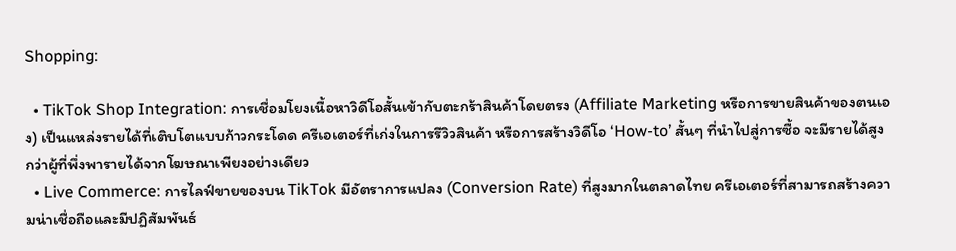Shopping:

  • TikTok Shop Integration: การเชื่อมโยงเนื้อหาวิดีโอสั้นเข้ากับตะกร้าสินค้าโดยตรง (Affiliate Marketing หรือการขายสินค้าของตนเอง) เป็นแหล่งรายได้ที่เติบโตแบบก้าวกระโดด ครีเอเตอร์ที่เก่งในการรีวิวสินค้า หรือการสร้างวิดีโอ ‘How-to’ สั้นๆ ที่นำไปสู่การซื้อ จะมีรายได้สูงกว่าผู้ที่พึ่งพารายได้จากโฆษณาเพียงอย่างเดียว
  • Live Commerce: การไลฟ์ขายของบน TikTok มีอัตราการแปลง (Conversion Rate) ที่สูงมากในตลาดไทย ครีเอเตอร์ที่สามารถสร้างความน่าเชื่อถือและมีปฏิสัมพันธ์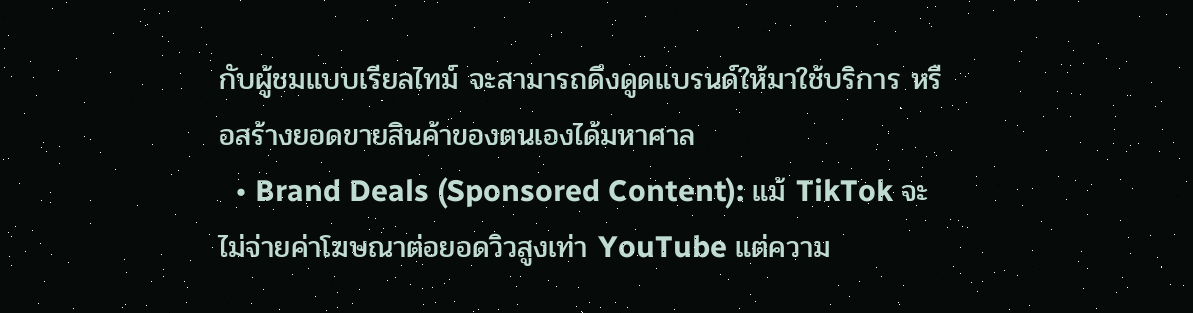กับผู้ชมแบบเรียลไทม์ จะสามารถดึงดูดแบรนด์ให้มาใช้บริการ หรือสร้างยอดขายสินค้าของตนเองได้มหาศาล
  • Brand Deals (Sponsored Content): แม้ TikTok จะไม่จ่ายค่าโฆษณาต่อยอดวิวสูงเท่า YouTube แต่ความ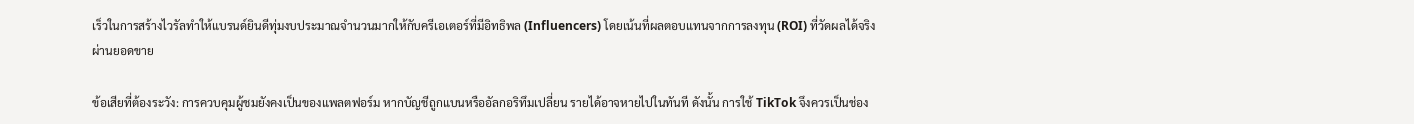เร็วในการสร้างไวรัลทำให้แบรนด์ยินดีทุ่มงบประมาณจำนวนมากให้กับครีเอเตอร์ที่มีอิทธิพล (Influencers) โดยเน้นที่ผลตอบแทนจากการลงทุน (ROI) ที่วัดผลได้จริงผ่านยอดขาย

ข้อเสียที่ต้องระวัง: การควบคุมผู้ชมยังคงเป็นของแพลตฟอร์ม หากบัญชีถูกแบนหรืออัลกอริทึมเปลี่ยน รายได้อาจหายไปในทันที ดังนั้น การใช้ TikTok จึงควรเป็นช่อง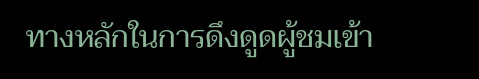ทางหลักในการดึงดูดผู้ชมเข้า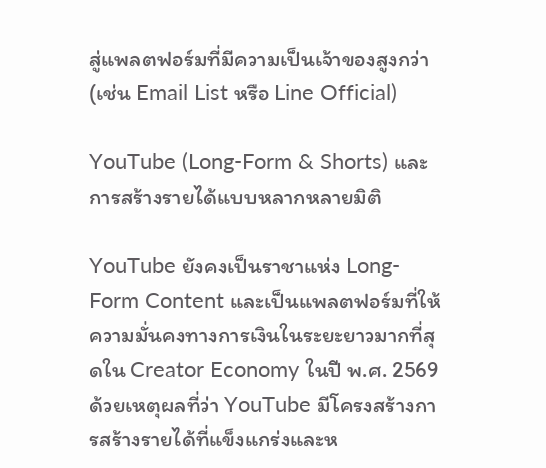สู่แพลตฟอร์มที่มีความเป็นเจ้าของสูงกว่า (เช่น Email List หรือ Line Official)

YouTube (Long-Form & Shorts) และการสร้างรายได้แบบหลากหลายมิติ

YouTube ยังคงเป็นราชาแห่ง Long-Form Content และเป็นแพลตฟอร์มที่ให้ความมั่นคงทางการเงินในระยะยาวมากที่สุดใน Creator Economy ในปี พ.ศ. 2569 ด้วยเหตุผลที่ว่า YouTube มีโครงสร้างการสร้างรายได้ที่แข็งแกร่งและห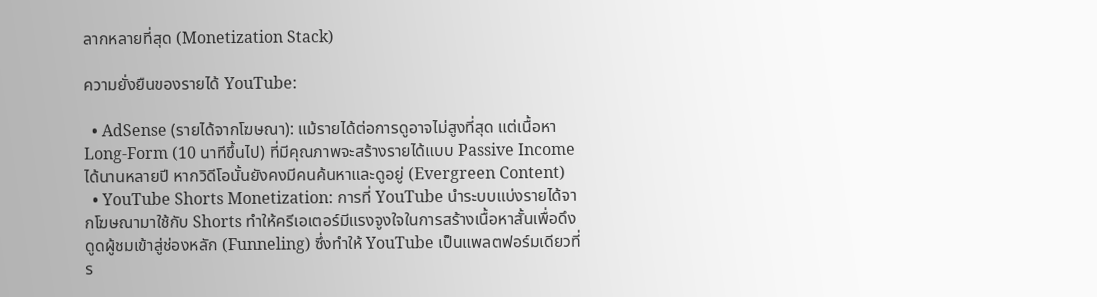ลากหลายที่สุด (Monetization Stack)

ความยั่งยืนของรายได้ YouTube:

  • AdSense (รายได้จากโฆษณา): แม้รายได้ต่อการดูอาจไม่สูงที่สุด แต่เนื้อหา Long-Form (10 นาทีขึ้นไป) ที่มีคุณภาพจะสร้างรายได้แบบ Passive Income ได้นานหลายปี หากวิดีโอนั้นยังคงมีคนค้นหาและดูอยู่ (Evergreen Content)
  • YouTube Shorts Monetization: การที่ YouTube นำระบบแบ่งรายได้จากโฆษณามาใช้กับ Shorts ทำให้ครีเอเตอร์มีแรงจูงใจในการสร้างเนื้อหาสั้นเพื่อดึงดูดผู้ชมเข้าสู่ช่องหลัก (Funneling) ซึ่งทำให้ YouTube เป็นแพลตฟอร์มเดียวที่ร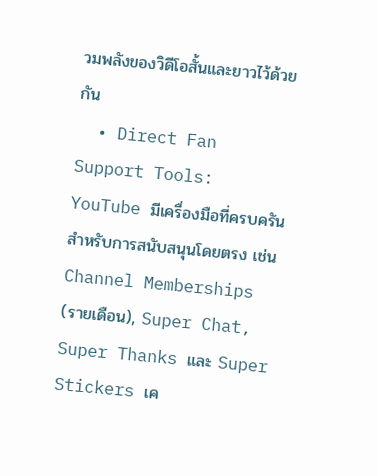วมพลังของวิดีโอสั้นและยาวไว้ด้วยกัน
  • Direct Fan Support Tools: YouTube มีเครื่องมือที่ครบครันสำหรับการสนับสนุนโดยตรง เช่น Channel Memberships (รายเดือน), Super Chat, Super Thanks และ Super Stickers เค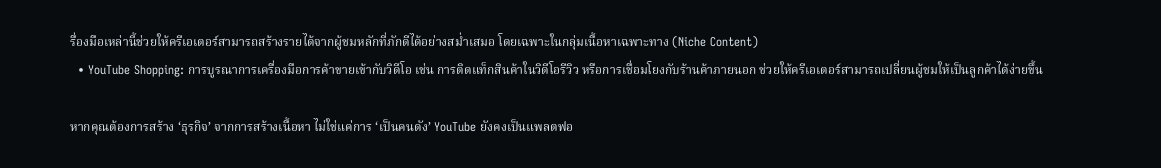รื่องมือเหล่านี้ช่วยให้ครีเอเตอร์สามารถสร้างรายได้จากผู้ชมหลักที่ภักดีได้อย่างสม่ำเสมอ โดยเฉพาะในกลุ่มเนื้อหาเฉพาะทาง (Niche Content)
  • YouTube Shopping: การบูรณาการเครื่องมือการค้าขายเข้ากับวิดีโอ เช่น การติดแท็กสินค้าในวิดีโอรีวิว หรือการเชื่อมโยงกับร้านค้าภายนอก ช่วยให้ครีเอเตอร์สามารถเปลี่ยนผู้ชมให้เป็นลูกค้าได้ง่ายขึ้น

หากคุณต้องการสร้าง ‘ธุรกิจ’ จากการสร้างเนื้อหา ไม่ใช่แค่การ ‘เป็นคนดัง’ YouTube ยังคงเป็นแพลตฟอ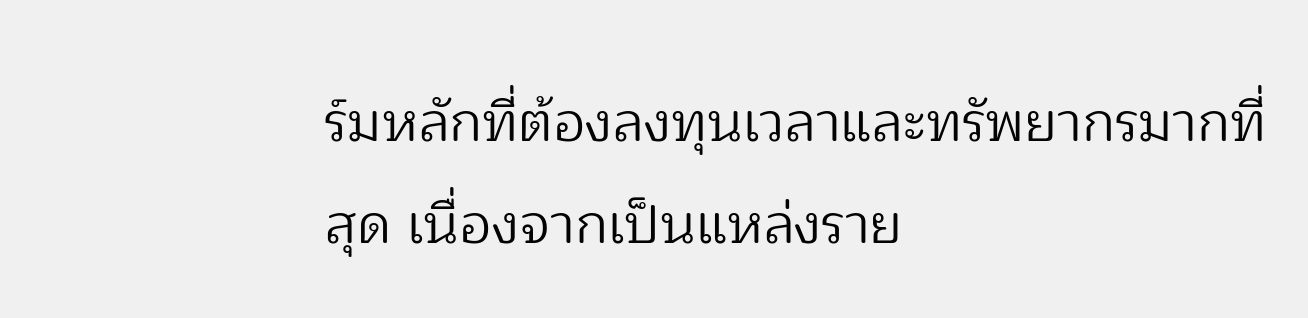ร์มหลักที่ต้องลงทุนเวลาและทรัพยากรมากที่สุด เนื่องจากเป็นแหล่งราย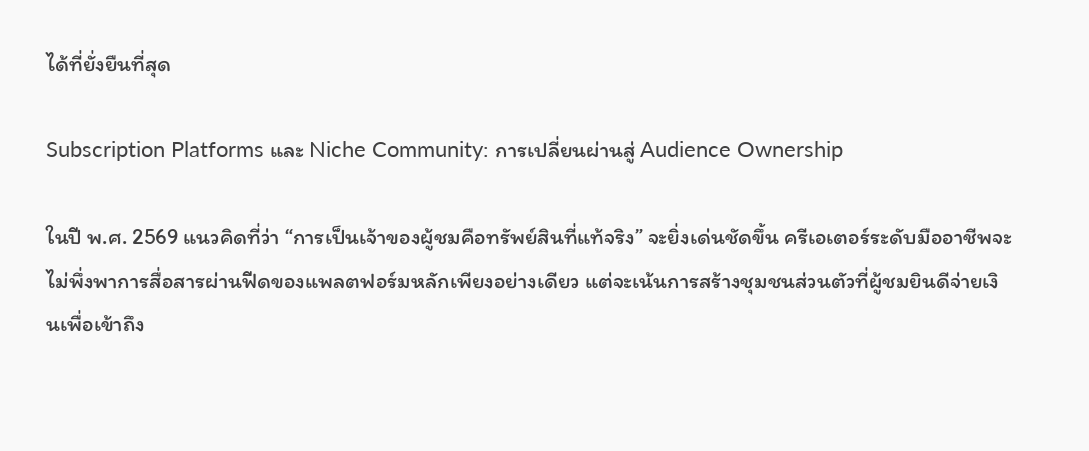ได้ที่ยั่งยืนที่สุด

Subscription Platforms และ Niche Community: การเปลี่ยนผ่านสู่ Audience Ownership

ในปี พ.ศ. 2569 แนวคิดที่ว่า “การเป็นเจ้าของผู้ชมคือทรัพย์สินที่แท้จริง” จะยิ่งเด่นชัดขึ้น ครีเอเตอร์ระดับมืออาชีพจะไม่พึ่งพาการสื่อสารผ่านฟีดของแพลตฟอร์มหลักเพียงอย่างเดียว แต่จะเน้นการสร้างชุมชนส่วนตัวที่ผู้ชมยินดีจ่ายเงินเพื่อเข้าถึง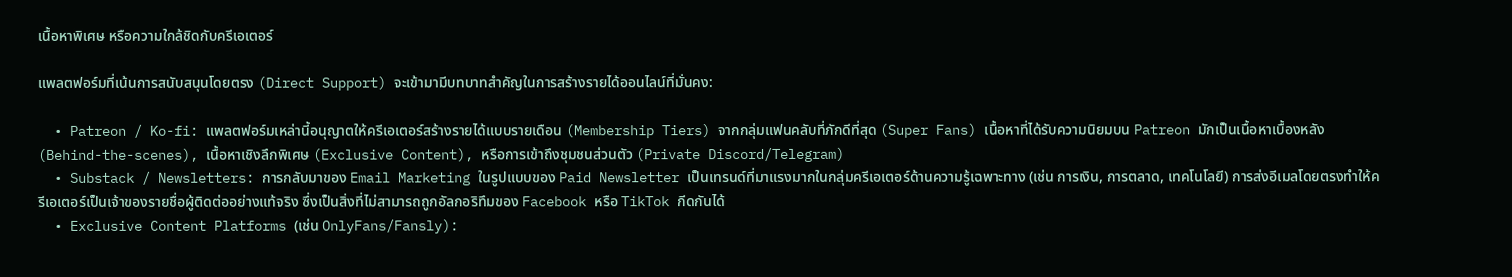เนื้อหาพิเศษ หรือความใกล้ชิดกับครีเอเตอร์

แพลตฟอร์มที่เน้นการสนับสนุนโดยตรง (Direct Support) จะเข้ามามีบทบาทสำคัญในการสร้างรายได้ออนไลน์ที่มั่นคง:

  • Patreon / Ko-fi: แพลตฟอร์มเหล่านี้อนุญาตให้ครีเอเตอร์สร้างรายได้แบบรายเดือน (Membership Tiers) จากกลุ่มแฟนคลับที่ภักดีที่สุด (Super Fans) เนื้อหาที่ได้รับความนิยมบน Patreon มักเป็นเนื้อหาเบื้องหลัง (Behind-the-scenes), เนื้อหาเชิงลึกพิเศษ (Exclusive Content), หรือการเข้าถึงชุมชนส่วนตัว (Private Discord/Telegram)
  • Substack / Newsletters: การกลับมาของ Email Marketing ในรูปแบบของ Paid Newsletter เป็นเทรนด์ที่มาแรงมากในกลุ่มครีเอเตอร์ด้านความรู้เฉพาะทาง (เช่น การเงิน, การตลาด, เทคโนโลยี) การส่งอีเมลโดยตรงทำให้ครีเอเตอร์เป็นเจ้าของรายชื่อผู้ติดต่ออย่างแท้จริง ซึ่งเป็นสิ่งที่ไม่สามารถถูกอัลกอริทึมของ Facebook หรือ TikTok กีดกันได้
  • Exclusive Content Platforms (เช่น OnlyFans/Fansly):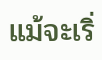แม้จะเริ่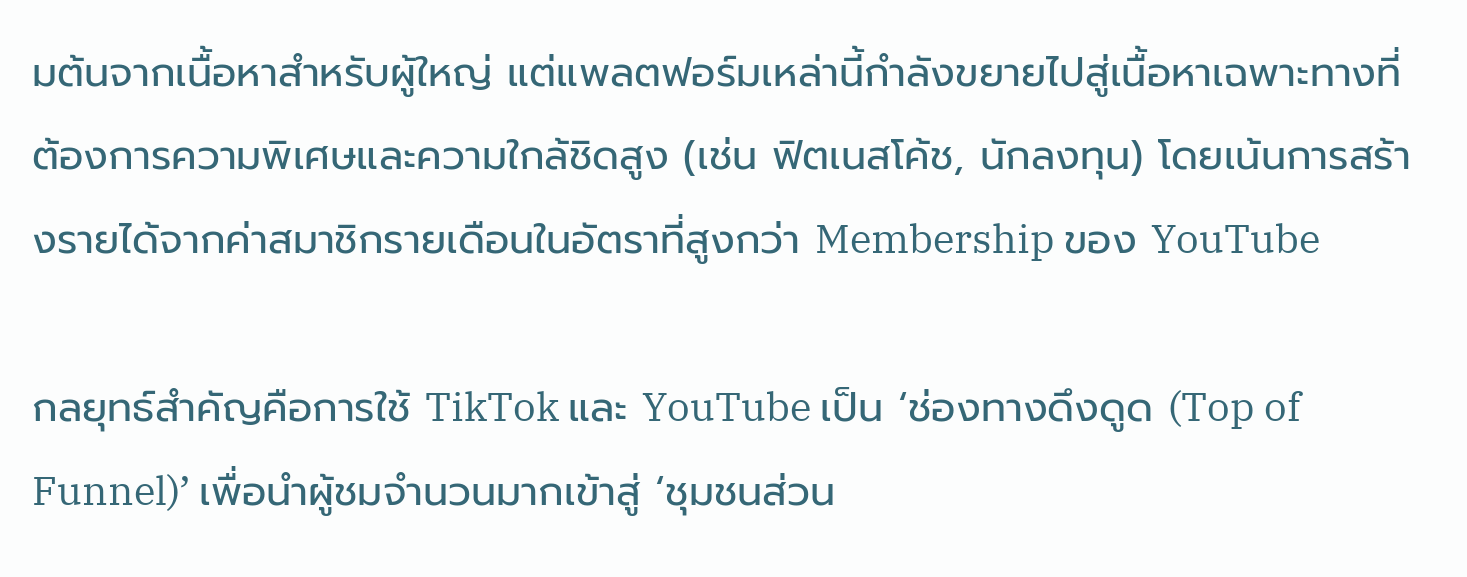มต้นจากเนื้อหาสำหรับผู้ใหญ่ แต่แพลตฟอร์มเหล่านี้กำลังขยายไปสู่เนื้อหาเฉพาะทางที่ต้องการความพิเศษและความใกล้ชิดสูง (เช่น ฟิตเนสโค้ช, นักลงทุน) โดยเน้นการสร้างรายได้จากค่าสมาชิกรายเดือนในอัตราที่สูงกว่า Membership ของ YouTube

กลยุทธ์สำคัญคือการใช้ TikTok และ YouTube เป็น ‘ช่องทางดึงดูด (Top of Funnel)’ เพื่อนำผู้ชมจำนวนมากเข้าสู่ ‘ชุมชนส่วน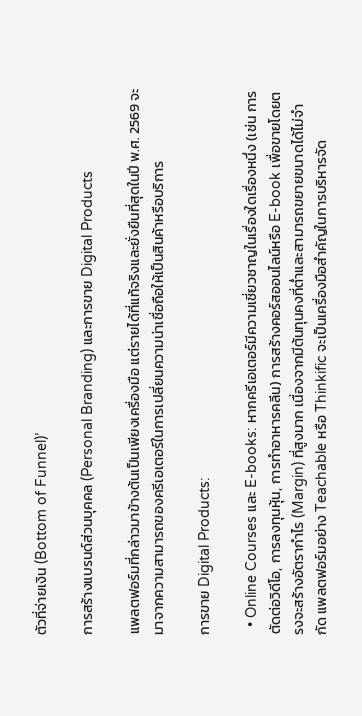ตัวที่จ่ายเงิน (Bottom of Funnel)’

การสร้างแบรนด์ส่วนบุคคล (Personal Branding) และการขาย Digital Products

แพลตฟอร์มที่กล่าวมาข้างต้นเป็นเพียงเครื่องมือ แต่รายได้ที่แท้จริงและยั่งยืนที่สุดในปี พ.ศ. 2569 จะมาจากความสามารถของครีเอเตอร์ในการเปลี่ยนความน่าเชื่อถือให้เป็นสินค้าหรือบริการ

การขาย Digital Products:

  • Online Courses และ E-books: หากครีเอเตอร์มีความเชี่ยวชาญในเรื่องใดเรื่องหนึ่ง (เช่น การตัดต่อวิดีโอ, การลงทุนหุ้น, การทำอาหารคลีน) การสร้างคอร์สออนไลน์หรือ E-book เพื่อขายโดยตรงจะสร้างอัตรากำไร (Margin) ที่สูงมาก เนื่องจากมีต้นทุนคงที่ต่ำและสามารถขยายขนาดได้ไม่จำกัด แพลตฟอร์มอย่าง Teachable หรือ Thinkific จะเป็นเครื่องมือสำคัญในการบริหารจัด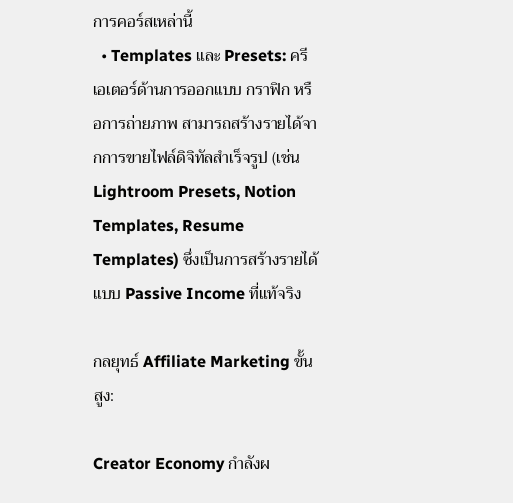การคอร์สเหล่านี้
  • Templates และ Presets: ครีเอเตอร์ด้านการออกแบบ กราฟิก หรือการถ่ายภาพ สามารถสร้างรายได้จากการขายไฟล์ดิจิทัลสำเร็จรูป (เช่น Lightroom Presets, Notion Templates, Resume Templates) ซึ่งเป็นการสร้างรายได้แบบ Passive Income ที่แท้จริง

กลยุทธ์ Affiliate Marketing ขั้นสูง:

Creator Economy กำลังผ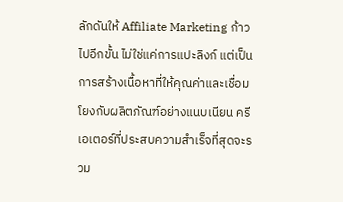ลักดันให้ Affiliate Marketing ก้าวไปอีกขั้น ไม่ใช่แค่การแปะลิงก์ แต่เป็นการสร้างเนื้อหาที่ให้คุณค่าและเชื่อมโยงกับผลิตภัณฑ์อย่างแนบเนียน ครีเอเตอร์ที่ประสบความสำเร็จที่สุดจะรวม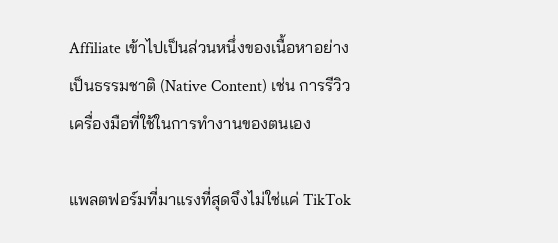Affiliate เข้าไปเป็นส่วนหนึ่งของเนื้อหาอย่างเป็นธรรมชาติ (Native Content) เช่น การรีวิวเครื่องมือที่ใช้ในการทำงานของตนเอง

แพลตฟอร์มที่มาแรงที่สุดจึงไม่ใช่แค่ TikTok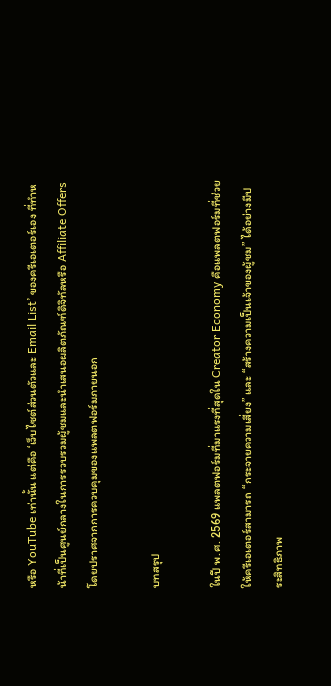หรือ YouTube เท่านั้น แต่คือ ‘เว็บไซต์ส่วนตัวและ Email List’ ของครีเอเตอร์เอง ที่ทำหน้าที่เป็นศูนย์กลางในการรวบรวมผู้ชมและนำเสนอผลิตภัณฑ์ดิจิทัลหรือ Affiliate Offers โดยปราศจากการควบคุมของแพลตฟอร์มภายนอก

บทสรุป

ในปี พ.ศ. 2569 แพลตฟอร์มที่มาแรงที่สุดใน Creator Economy คือแพลตฟอร์มที่ช่วยให้ครีเอเตอร์สามารถ “กระจายความเสี่ยง” และ “สร้างความเป็นเจ้าของผู้ชม” ได้อย่างมีประสิทธิภาพ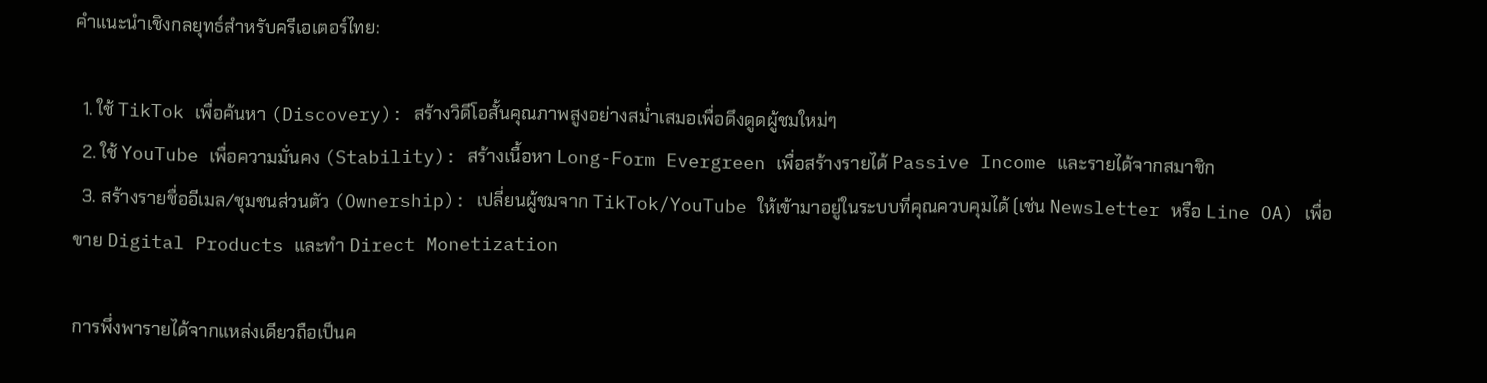คำแนะนำเชิงกลยุทธ์สำหรับครีเอเตอร์ไทย:

  1. ใช้ TikTok เพื่อค้นหา (Discovery): สร้างวิดีโอสั้นคุณภาพสูงอย่างสม่ำเสมอเพื่อดึงดูดผู้ชมใหม่ๆ
  2. ใช้ YouTube เพื่อความมั่นคง (Stability): สร้างเนื้อหา Long-Form Evergreen เพื่อสร้างรายได้ Passive Income และรายได้จากสมาชิก
  3. สร้างรายชื่ออีเมล/ชุมชนส่วนตัว (Ownership): เปลี่ยนผู้ชมจาก TikTok/YouTube ให้เข้ามาอยู่ในระบบที่คุณควบคุมได้ (เช่น Newsletter หรือ Line OA) เพื่อขาย Digital Products และทำ Direct Monetization

การพึ่งพารายได้จากแหล่งเดียวถือเป็นค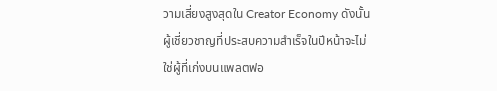วามเสี่ยงสูงสุดใน Creator Economy ดังนั้น ผู้เชี่ยวชาญที่ประสบความสำเร็จในปีหน้าจะไม่ใช่ผู้ที่เก่งบนแพลตฟอ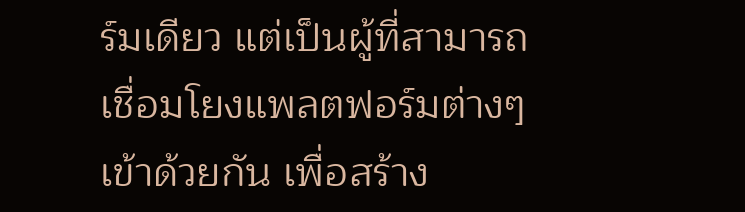ร์มเดียว แต่เป็นผู้ที่สามารถเชื่อมโยงแพลตฟอร์มต่างๆ เข้าด้วยกัน เพื่อสร้าง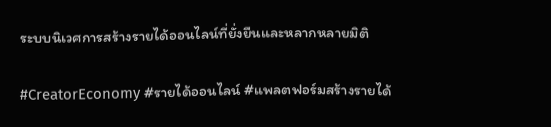ระบบนิเวศการสร้างรายได้ออนไลน์ที่ยั่งยืนและหลากหลายมิติ

#CreatorEconomy #รายได้ออนไลน์ #แพลตฟอร์มสร้างรายได้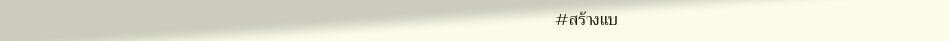#สร้างแบ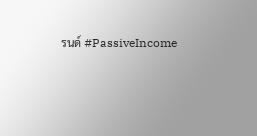รนด์ #PassiveIncome